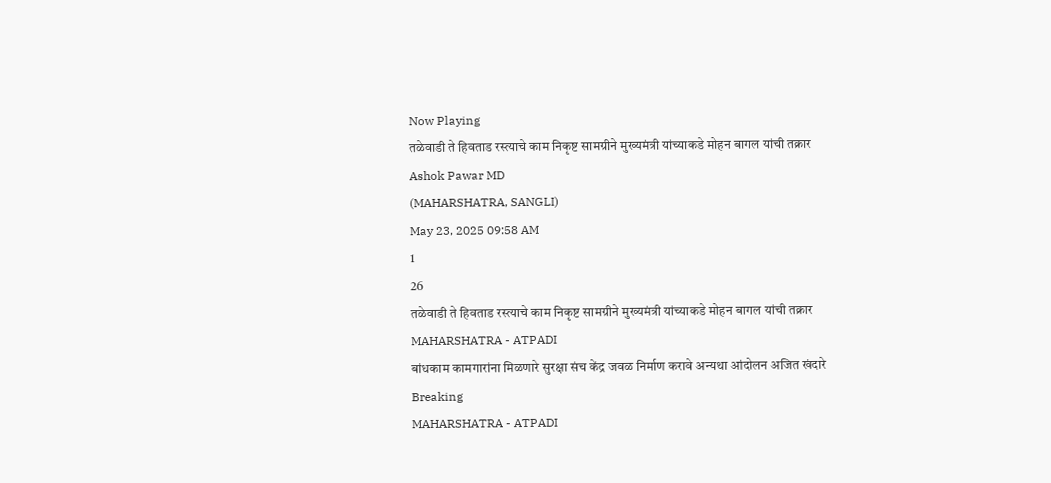Now Playing
तळेवाडी ते हिवताड रस्त्याचे काम निकृष्ट सामग्रीने मुख्यमंत्री यांच्याकडे मोहन बागल यांची तक्रार
Ashok Pawar MD
(MAHARSHATRA, SANGLI)
May 23, 2025 09:58 AM
1
26
तळेवाडी ते हिवताड रस्त्याचे काम निकृष्ट सामग्रीने मुख्यमंत्री यांच्याकडे मोहन बागल यांची तक्रार
MAHARSHATRA - ATPADI
बांधकाम कामगारांना मिळणारे सुरक्षा संच केंद्र जवळ निर्माण करावे अन्यथा आंदोलन अजित खंदारे
Breaking
MAHARSHATRA - ATPADI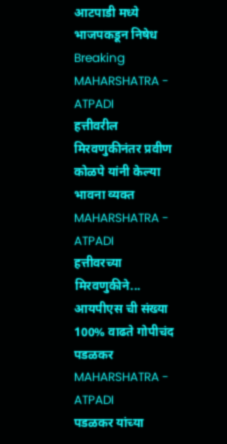आटपाडी मध्ये भाजपकडून निषेध
Breaking
MAHARSHATRA - ATPADI
हत्तीवरील मिरवणुकीनंतर प्रवीण कोळपे यांनी केल्या भावना व्यक्त
MAHARSHATRA - ATPADI
हत्तीवरच्या मिरवणुकीने... आयपीएस ची संख्या 100% वाढते गोपीचंद पडळकर
MAHARSHATRA - ATPADI
पडळकर यांच्या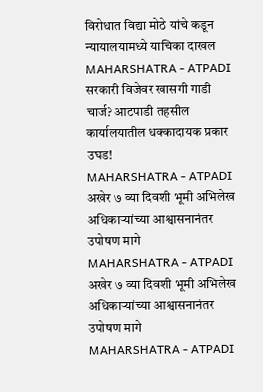विरोधात विद्या मोठे यांचे कडून न्यायालयामध्ये याचिका दाखल
MAHARSHATRA - ATPADI
सरकारी विजेवर खासगी गाडी चार्ज? आटपाडी तहसील कार्यालयातील धक्कादायक प्रकार उघड!
MAHARSHATRA - ATPADI
अखेर ७ व्या दिवशी भूमी अभिलेख अधिकाऱ्यांच्या आश्वासनानंतर उपोषण मागे
MAHARSHATRA - ATPADI
अखेर ७ व्या दिवशी भूमी अभिलेख अधिकाऱ्यांच्या आश्वासनानंतर उपोषण मागे
MAHARSHATRA - ATPADI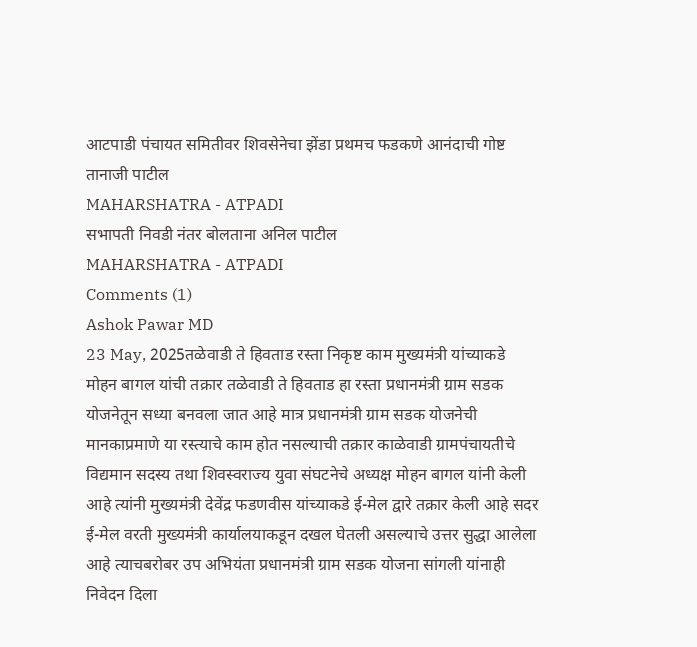आटपाडी पंचायत समितीवर शिवसेनेचा झेंडा प्रथमच फडकणे आनंदाची गोष्ट तानाजी पाटील
MAHARSHATRA - ATPADI
सभापती निवडी नंतर बोलताना अनिल पाटील
MAHARSHATRA - ATPADI
Comments (1)
Ashok Pawar MD
23 May, 2025तळेवाडी ते हिवताड रस्ता निकृष्ट काम मुख्यमंत्री यांच्याकडे मोहन बागल यांची तक्रार तळेवाडी ते हिवताड हा रस्ता प्रधानमंत्री ग्राम सडक योजनेतून सध्या बनवला जात आहे मात्र प्रधानमंत्री ग्राम सडक योजनेची मानकाप्रमाणे या रस्त्याचे काम होत नसल्याची तक्रार काळेवाडी ग्रामपंचायतीचे विद्यमान सदस्य तथा शिवस्वराज्य युवा संघटनेचे अध्यक्ष मोहन बागल यांनी केली आहे त्यांनी मुख्यमंत्री देवेंद्र फडणवीस यांच्याकडे ई-मेल द्वारे तक्रार केली आहे सदर ई-मेल वरती मुख्यमंत्री कार्यालयाकडून दखल घेतली असल्याचे उत्तर सुद्धा आलेला आहे त्याचबरोबर उप अभियंता प्रधानमंत्री ग्राम सडक योजना सांगली यांनाही निवेदन दिला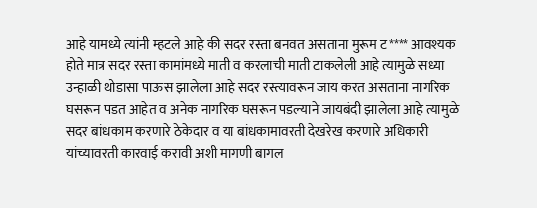आहे यामध्ये त्यांनी म्हटले आहे की सदर रस्ता बनवत असताना मुरूम ट**** आवश्यक होते मात्र सदर रस्ता कामांमध्ये माती व करलाची माती टाकलेली आहे त्यामुळे सध्या उन्हाळी थोडासा पाऊस झालेला आहे सदर रस्त्यावरून जाय करत असताना नागरिक घसरून पडत आहेत व अनेक नागरिक घसरून पडल्याने जायबंदी झालेला आहे त्यामुळे सदर बांधकाम करणारे ठेकेदार व या बांधकामावरती देखरेख करणारे अधिकारी यांच्यावरती कारवाई करावी अशी मागणी बागल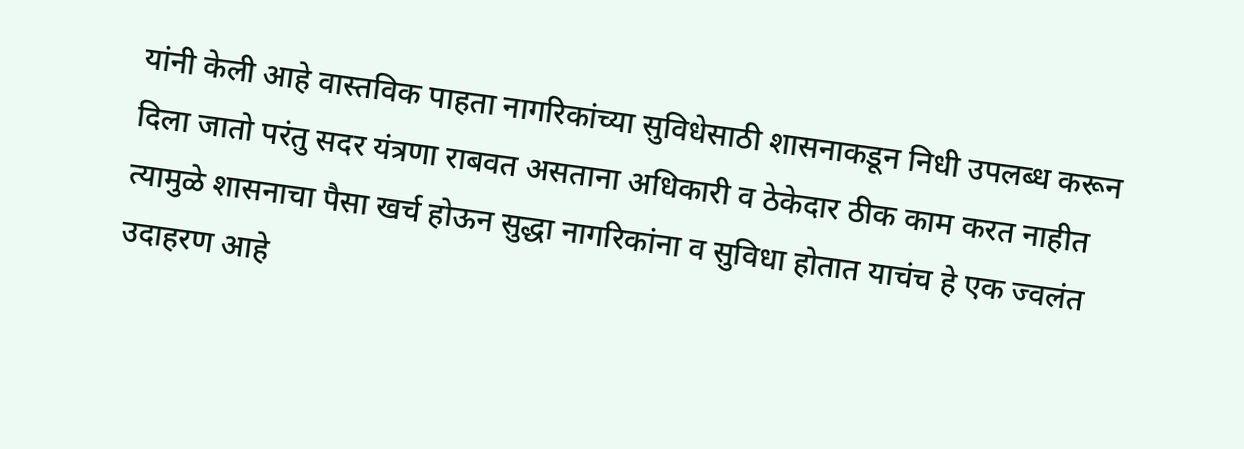यांनी केली आहे वास्तविक पाहता नागरिकांच्या सुविधेसाठी शासनाकडून निधी उपलब्ध करून दिला जातो परंतु सदर यंत्रणा राबवत असताना अधिकारी व ठेकेदार ठीक काम करत नाहीत त्यामुळे शासनाचा पैसा खर्च होऊन सुद्धा नागरिकांना व सुविधा होतात याचंच हे एक ज्वलंत उदाहरण आहे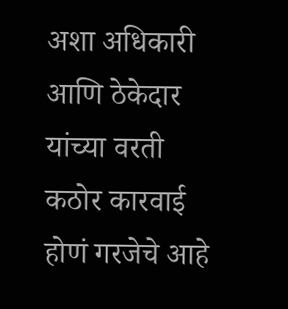अशा अधिकारी आणि ठेकेदार यांच्या वरती कठोर कारवाई होणं गरजेचे आहे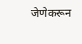जेणेकरून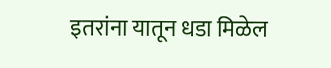इतरांना यातून धडा मिळेल